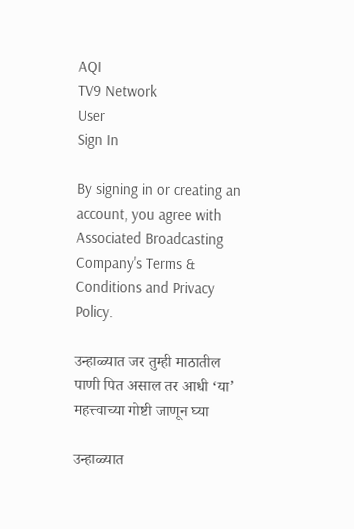AQI
TV9 Network
User
Sign In

By signing in or creating an account, you agree with Associated Broadcasting Company's Terms & Conditions and Privacy Policy.

उन्हाळ्यात जर तुम्ही माठातील पाणी पित असाल तर आधी ‘या’ महत्त्वाच्या गोष्टी जाणून घ्या

उन्हाळ्यात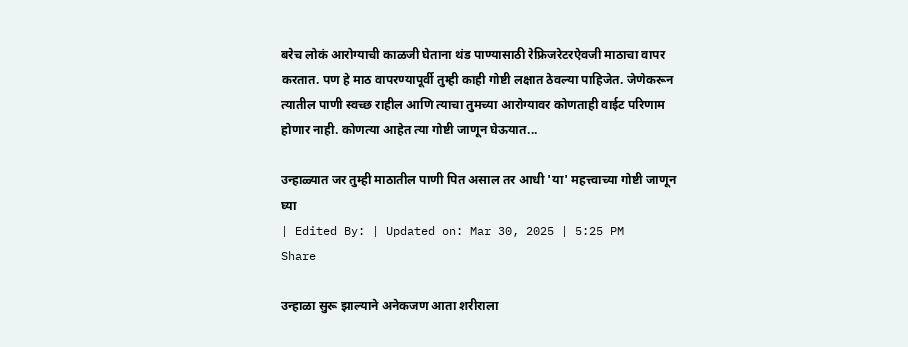बरेच लोकं आरोग्याची काळजी घेताना थंड पाण्यासाठी रेफ्रिजरेटरऐवजी माठाचा वापर करतात. पण हे माठ वापरण्यापूर्वी तुम्ही काही गोष्टी लक्षात ठेवल्या पाहिजेत. जेणेकरून त्यातील पाणी स्वच्छ राहील आणि त्याचा तुमच्या आरोग्यावर कोणताही वाईट परिणाम होणार नाही. कोणत्या आहेत त्या गोष्टी जाणून घेऊयात...

उन्हाळ्यात जर तुम्ही माठातील पाणी पित असाल तर आधी 'या' महत्त्वाच्या गोष्टी जाणून घ्या
| Edited By: | Updated on: Mar 30, 2025 | 5:25 PM
Share

उन्हाळा सुरू झाल्याने अनेकजण आता शरीराला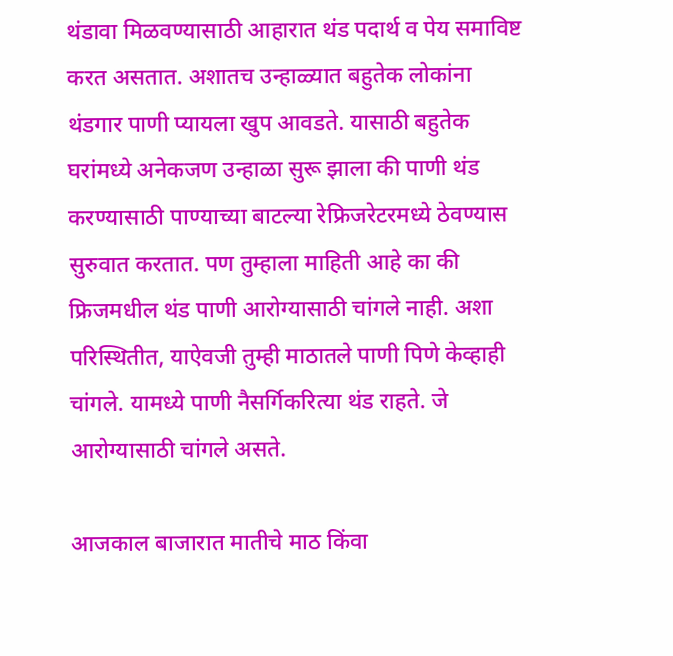थंडावा मिळवण्यासाठी आहारात थंड पदार्थ व पेय समाविष्ट करत असतात. अशातच उन्हाळ्यात बहुतेक लोकांना थंडगार पाणी प्यायला खुप आवडते. यासाठी बहुतेक घरांमध्ये अनेकजण उन्हाळा सुरू झाला की पाणी थंड करण्यासाठी पाण्याच्या बाटल्या रेफ्रिजरेटरमध्ये ठेवण्यास सुरुवात करतात. पण तुम्हाला माहिती आहे का की फ्रिजमधील थंड पाणी आरोग्यासाठी चांगले नाही. अशा परिस्थितीत, याऐवजी तुम्ही माठातले पाणी पिणे केव्हाही चांगले. यामध्ये पाणी नैसर्गिकरित्या थंड राहते. जे आरोग्यासाठी चांगले असते.

आजकाल बाजारात मातीचे माठ किंवा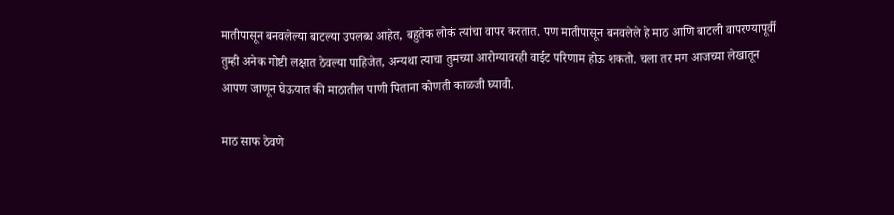मातीपासून बनवलेल्या बाटल्या उपलब्ध आहेत, बहुतेक लोकं त्यांचा वापर करतात. पण मातीपासून बनवलेले हे माठ आणि बाटली वापरण्यापूर्वी तुम्ही अनेक गोष्टी लक्षात ठेवल्या पाहिजेत, अन्यथा त्याचा तुमच्या आरोग्यावरही वाईट परिणाम होऊ शकतो. चला तर मग आजच्या लेखातून आपण जाणून घेऊयात की माठातील पाणी पिताना कोणती काळजी घ्यावी.

माठ साफ ठेवणे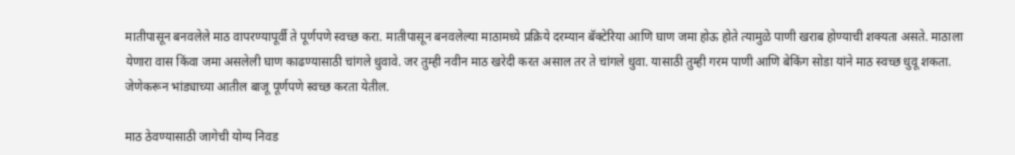मातीपासून बनवलेले माठ वापरण्यापूर्वी ते पूर्णपणे स्वच्छ करा. मातीपासून बनवलेल्या माठामध्ये प्रक्रिये दरम्यान बॅक्टेरिया आणि घाण जमा होऊ होते त्यामुळे पाणी खराब होण्याची शक्यता असते. माठाला येणारा वास किंवा जमा असलेली घाण काढण्यासाठी चांगले धुवावे. जर तुम्ही नवीन माठ खरेदी करत असाल तर ते चांगले धुवा. यासाठी तुम्ही गरम पाणी आणि बेकिंग सोडा यांने माठ स्वच्छ धुवू शकता. जेणेकरून भांड्याच्या आतील बाजू पूर्णपणे स्वच्छ करता येतील.

माठ ठेवण्यासाठी जागेची योग्य निवड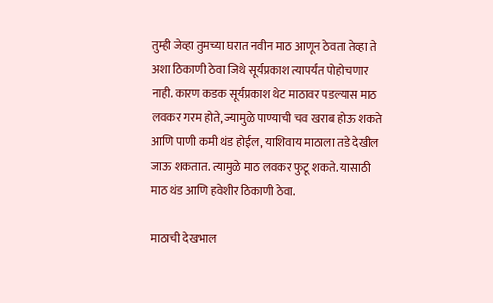तुम्ही जेव्हा तुमच्या घरात नवीन माठ आणून ठेवता तेव्हा ते अशा ठिकाणी ठेवा जिथे सूर्यप्रकाश त्यापर्यंत पोहोचणार नाही. कारण कडक सूर्यप्रकाश थेट माठावर पडल्यास माठ लवकर गरम होते, ज्यामुळे पाण्याची चव खराब होऊ शकते आणि पाणी कमी थंड होईल, याशिवाय माठाला तडे देखील जाऊ शकतात. त्यामुळे माठ लवकर फुटू शकते. यासाठी माठ थंड आणि हवेशीर ठिकाणी ठेवा.

माठाची देखभाल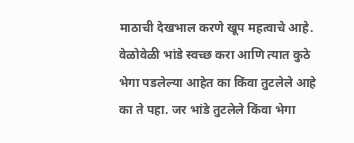माठाची देखभाल करणे खूप महत्वाचे आहे. वेळोवेळी भांडे स्वच्छ करा आणि त्यात कुठे भेगा पडलेल्या आहेत का किंवा तुटलेले आहे का ते पहा. जर भांडे तुटलेले किंवा भेगा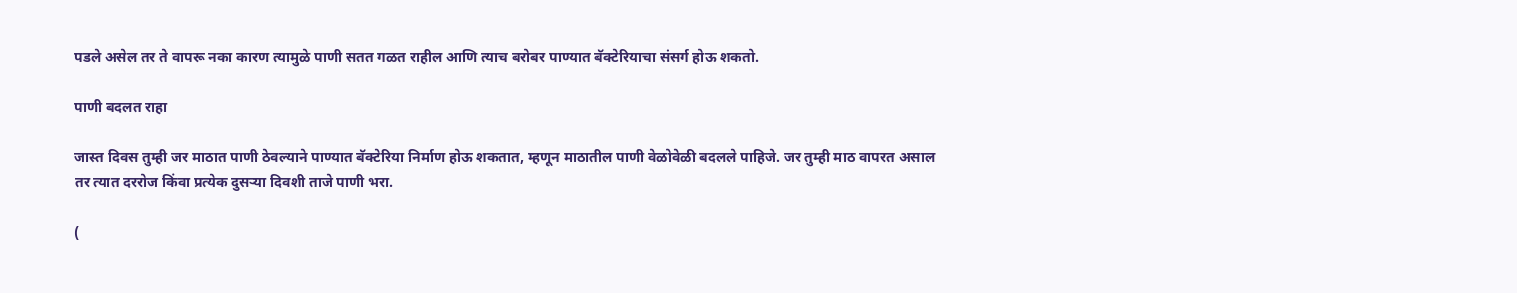पडले असेल तर ते वापरू नका कारण त्यामुळे पाणी सतत गळत राहील आणि त्याच बरोबर पाण्यात बॅक्टेरियाचा संसर्ग होऊ शकतो.

पाणी बदलत राहा

जास्त दिवस तुम्ही जर माठात पाणी ठेवल्याने पाण्यात बॅक्टेरिया निर्माण होऊ शकतात, म्हणून माठातील पाणी वेळोवेळी बदलले पाहिजे. जर तुम्ही माठ वापरत असाल तर त्यात दररोज किंवा प्रत्येक दुसऱ्या दिवशी ताजे पाणी भरा.

(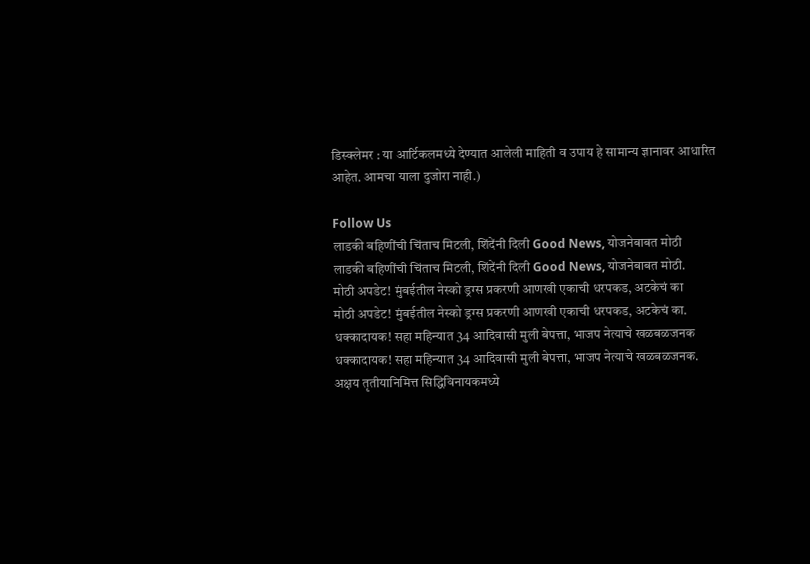डिस्क्लेमर : या आर्टिकलमध्ये देण्यात आलेली माहिती व उपाय हे सामान्य ज्ञानावर आधारित आहेत. आमचा याला दुजोरा नाही.)

Follow Us
लाडकी बहिणींची चिंताच मिटली, शिंदेंनी दिली Good News, योजनेबाबत मोठी
लाडकी बहिणींची चिंताच मिटली, शिंदेंनी दिली Good News, योजनेबाबत मोठी.
मोठी अपडेट! मुंबईतील नेस्को ड्रग्स प्रकरणी आणखी एकाची धरपकड, अटकेचं का
मोठी अपडेट! मुंबईतील नेस्को ड्रग्स प्रकरणी आणखी एकाची धरपकड, अटकेचं का.
धक्कादायक! सहा महिन्यात 34 आदिवासी मुली बेपत्ता, भाजप नेत्याचे खळबळजनक
धक्कादायक! सहा महिन्यात 34 आदिवासी मुली बेपत्ता, भाजप नेत्याचे खळबळजनक.
अक्षय तृतीयानिमित्त सिद्धिविनायकमध्ये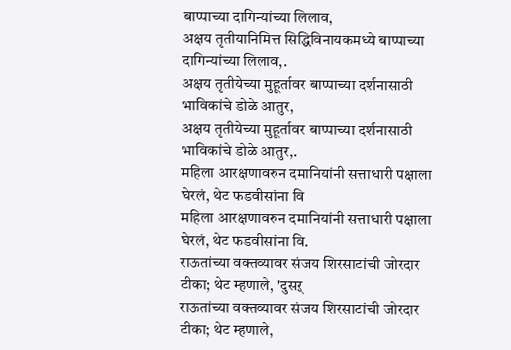बाप्पाच्या दागिन्यांच्या लिलाव,
अक्षय तृतीयानिमित्त सिद्धिविनायकमध्ये बाप्पाच्या दागिन्यांच्या लिलाव,.
अक्षय तृतीयेच्या मुहूर्तावर बाप्पाच्या दर्शनासाठी भाविकांचे डोळे आतुर,
अक्षय तृतीयेच्या मुहूर्तावर बाप्पाच्या दर्शनासाठी भाविकांचे डोळे आतुर,.
महिला आरक्षणावरुन दमानियांनी सत्ताधारी पक्षाला घेरलं, थेट फडवीसांना वि
महिला आरक्षणावरुन दमानियांनी सत्ताधारी पक्षाला घेरलं, थेट फडवीसांना वि.
राऊतांच्या वक्तव्यावर संजय शिरसाटांची जोरदार टीका; थेट म्हणाले, 'दुसऱ्
राऊतांच्या वक्तव्यावर संजय शिरसाटांची जोरदार टीका; थेट म्हणाले,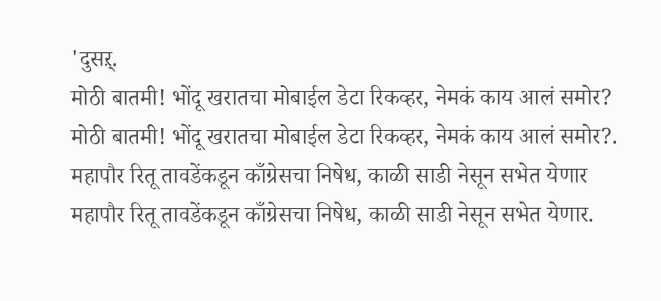'दुसऱ्.
मोठी बातमी! भोंदू खरातचा मोबाईल डेटा रिकव्हर, नेमकं काय आलं समोर?
मोठी बातमी! भोंदू खरातचा मोबाईल डेटा रिकव्हर, नेमकं काय आलं समोर?.
महापौर रितू तावडेंकडून काँग्रेसचा निषेध, काळी साडी नेसून सभेत येणार
महापौर रितू तावडेंकडून काँग्रेसचा निषेध, काळी साडी नेसून सभेत येणार.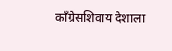काँग्रेसशिवाय देशाला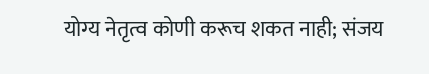योग्य नेतृत्व कोणी करूच शकत नाही; संजय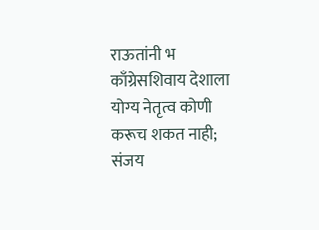राऊतांनी भ
काँग्रेसशिवाय देशाला योग्य नेतृत्व कोणी करूच शकत नाही; संजय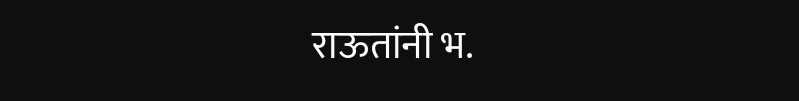राऊतांनी भ.